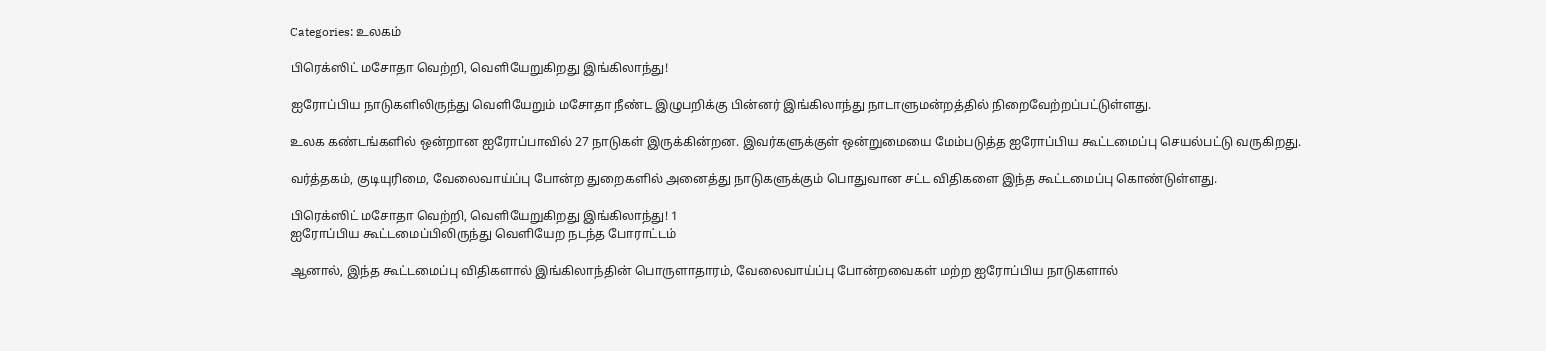Categories: உலகம்

பிரெக்ஸிட் மசோதா வெற்றி, வெளியேறுகிறது இங்கிலாந்து!

ஐரோப்பிய நாடுகளிலிருந்து வெளியேறும் மசோதா நீண்ட இழுபறிக்கு பின்னர் இங்கிலாந்து நாடாளுமன்றத்தில் நிறைவேற்றப்பட்டுள்ளது.

உலக கண்டங்களில் ஒன்றான ஐரோப்பாவில் 27 நாடுகள் இருக்கின்றன. இவர்களுக்குள் ஒன்றுமையை மேம்படுத்த ஐரோப்பிய கூட்டமைப்பு செயல்பட்டு வருகிறது.

வர்த்தகம், குடியுரிமை, வேலைவாய்ப்பு போன்ற துறைகளில் அனைத்து நாடுகளுக்கும் பொதுவான சட்ட விதிகளை இந்த கூட்டமைப்பு கொண்டுள்ளது.

பிரெக்ஸிட் மசோதா வெற்றி, வெளியேறுகிறது இங்கிலாந்து! 1
ஐரோப்பிய கூட்டமைப்பிலிருந்து வெளியேற நடந்த போராட்டம்

ஆனால், இந்த கூட்டமைப்பு விதிகளால் இங்கிலாந்தின் பொருளாதாரம், வேலைவாய்ப்பு போன்றவைகள் மற்ற ஐரோப்பிய நாடுகளால்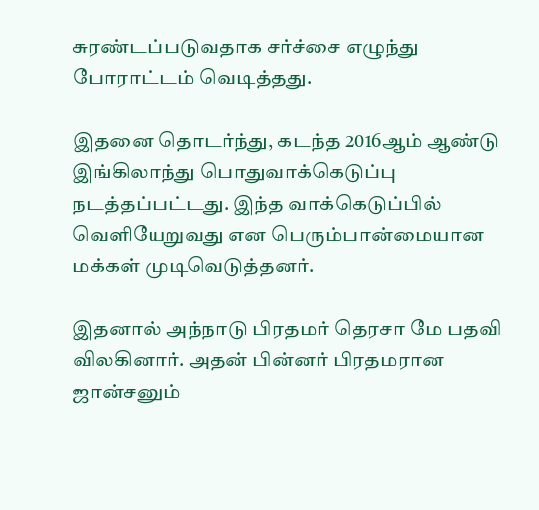சுரண்டப்படுவதாக சர்ச்சை எழுந்து போராட்டம் வெடித்தது.

இதனை தொடர்ந்து, கடந்த 2016ஆம் ஆண்டு இங்கிலாந்து பொதுவாக்கெடுப்பு நடத்தப்பட்டது. இந்த வாக்கெடுப்பில் வெளியேறுவது என பெரும்பான்மையான மக்கள் முடிவெடுத்தனர்.

இதனால் அந்நாடு பிரதமர் தெரசா மே பதவி விலகினார். அதன் பின்னர் பிரதமரான ஜான்சனும்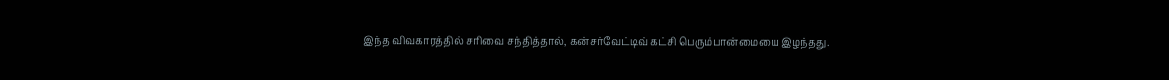இந்த விவகாரத்தில் சரிவை சந்தித்தால், கன்சர்வேட்டிவ் கட்சி பெரும்பான்மையை இழந்தது.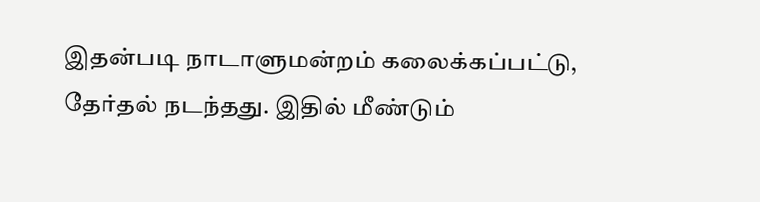இதன்படி நாடாளுமன்றம் கலைக்கப்பட்டு, தேர்தல் நடந்தது. இதில் மீண்டும்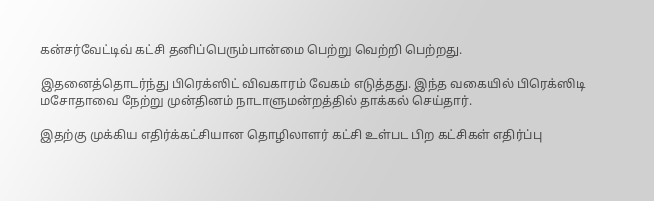கன்சர்வேட்டிவ் கட்சி தனிப்பெரும்பான்மை பெற்று வெற்றி பெற்றது.

இதனைத்தொடர்ந்து பிரெக்ஸிட் விவகாரம் வேகம் எடுத்தது. இந்த வகையில் பிரெக்ஸிடி மசோதாவை நேற்று முன்தினம் நாடாளுமன்றத்தில் தாக்கல் செய்தார்.

இதற்கு முக்கிய எதிர்க்கட்சியான தொழிலாளர் கட்சி உள்பட பிற கட்சிகள் எதிர்ப்பு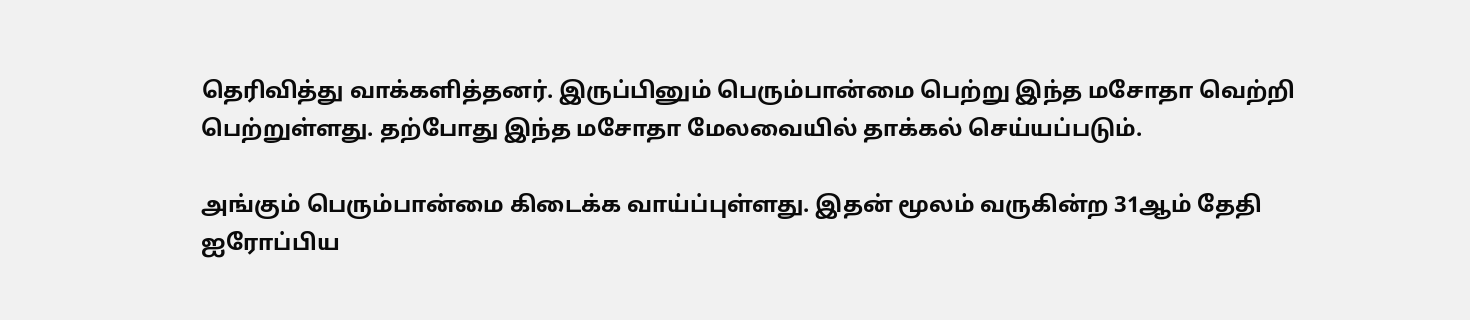தெரிவித்து வாக்களித்தனர். இருப்பினும் பெரும்பான்மை பெற்று இந்த மசோதா வெற்றி பெற்றுள்ளது. தற்போது இந்த மசோதா மேலவையில் தாக்கல் செய்யப்படும்.

அங்கும் பெரும்பான்மை கிடைக்க வாய்ப்புள்ளது. இதன் மூலம் வருகின்ற 31ஆம் தேதி ஐரோப்பிய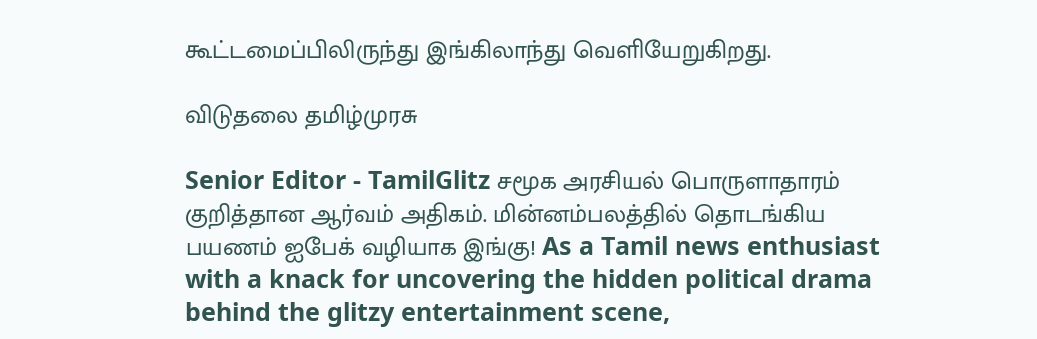கூட்டமைப்பிலிருந்து இங்கிலாந்து வெளியேறுகிறது.

விடுதலை தமிழ்முரசு

Senior Editor - TamilGlitz சமூக அரசியல் பொருளாதாரம் குறித்தான ஆர்வம் அதிகம். மின்னம்பலத்தில் தொடங்கிய பயணம் ஐபேக் வழியாக இங்கு! As a Tamil news enthusiast with a knack for uncovering the hidden political drama behind the glitzy entertainment scene,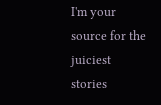I'm your source for the juiciest stories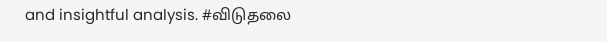and insightful analysis. #விடுதலை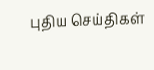புதிய செய்திகள்